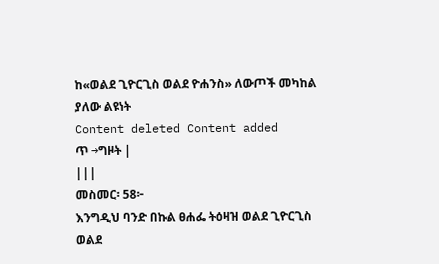ከ«ወልደ ጊዮርጊስ ወልደ ዮሐንስ» ለውጦች መካከል ያለው ልዩነት
Content deleted Content added
ጥ →ግዞት |
|||
መስመር፡ 58፦
እንግዲህ ባንድ በኩል ፀሐፌ ትዕዛዝ ወልደ ጊዮርጊስ ወልደ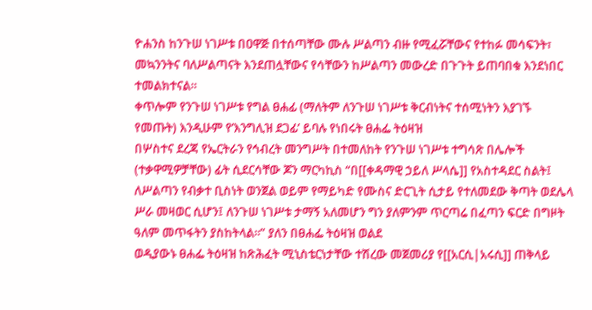ዮሐንስ ከንጉሠ ነገሥቱ በዐዋጅ በተሰጣቸው ሙሉ ሥልጣን ብዙ የሚፈሯቸውና የተከፉ መሳፍንት፣ መኳንንትና ባለሥልጣናት እንደጠሏቸውና የሳቸውን ከሥልጣን መውረድ በጉጉት ይጠባበቁ እንደነበር ተመልክተናል።
ቀጥሎም የንጉሠ ነገሥቱ የግል ፀሐፊ (ማለትም ለንጉሠ ነገሥቱ ቅርብነትና ተሰሚነትን እያገኙ የመጡት) እንዲሁም የ’እንግሊዝ ደጋፊ’ ይባሉ የነበሩት ፀሐፌ ትዕዛዝ
በሦስተና ደረጃ የኤርትራን የኅብረት መንግሥት በተመለከት የንጉሠ ነገሥቱ ተግሳጽ በሌሎች (ተቃዋሚዎቻቸው) ፊት ሲደርሳቸው ጆን ማርካኪስ “በ[[ቀዳማዊ ኃይለ ሥላሴ]] የአስተዳደር ስልት፤ ለሥልጣን የብቃተ ቢስነት ወንጀል ወይም የማይካድ የሙስና ድርጊት ሲታይ የተለመደው ቅጣት ወደሌላ ሥራ መዛወር ሲሆን፤ ለንጉሠ ነገሥቱ ታማኝ አለመሆን ግን ያለምንም ጥርጣሬ በፈጣን ፍርድ በግዞት ዓለም መጥፋትን ያስከትላል።” ያለን በፀሐፌ ትዕዛዝ ወልደ
ወዲያውኑ ፀሐፌ ትዕዛዝ ከጽሕፈት ሚኒስቴርነታቸው ተሽረው መጀመሪያ የ[[አርሲ|አሩሲ]] ጠቅላይ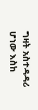ግዛት አስተዳዳሪ ሆነው እስከ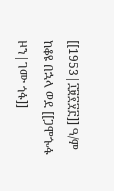[[1953|፲፱፻፶፫]] ዓ/ም ከቆዩ በኋላ ወደ [[ጋሞጐፋ ዞን|ገሙ ጎፋ]]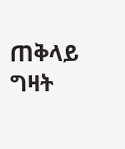ጠቅላይ ግዛት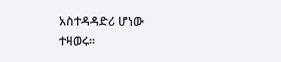አስተዳዳድሪ ሆነው ተዛወሩ።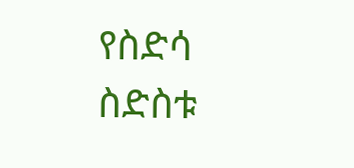የስድሳ ስድስቱ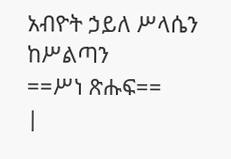አብዮት ኃይለ ሥላሴን ከሥልጣን
==ሥነ ጽሑፍ==
|